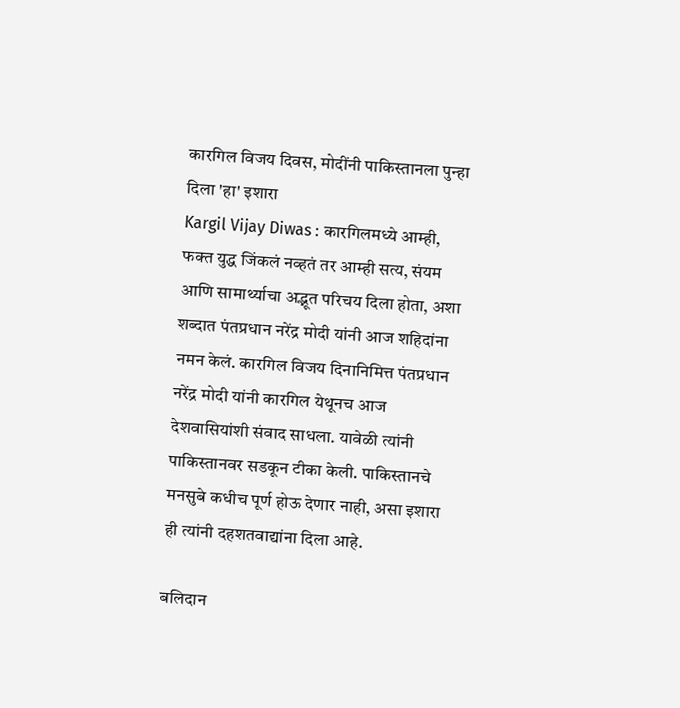कारगिल विजय दिवस, मोदींनी पाकिस्तानला पुन्हा दिला 'हा' इशारा
Kargil Vijay Diwas : कारगिलमध्ये आम्ही, फक्त युद्ध जिंकलं नव्हतं तर आम्ही सत्य, संयम आणि सामार्थ्याचा अद्भूत परिचय दिला होता, अशा शब्दात पंतप्रधान नरेंद्र मोदी यांनी आज शहिदांना नमन केलं. कारगिल विजय दिनानिमित्त पंतप्रधान नरेंद्र मोदी यांनी कारगिल येथूनच आज देशवासियांशी संवाद साधला. यावेळी त्यांनी पाकिस्तानवर सडकून टीका केली. पाकिस्तानचे मनसुबे कधीच पूर्ण होऊ देणार नाही, असा इशारा ही त्यांनी दहशतवाद्यांना दिला आहे.

बलिदान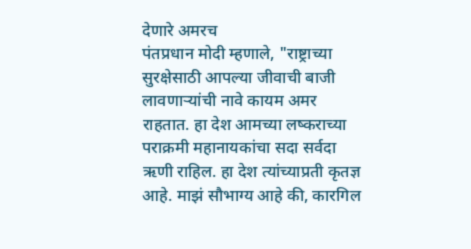देणारे अमरच
पंतप्रधान मोदी म्हणाले, "राष्ट्राच्या सुरक्षेसाठी आपल्या जीवाची बाजी लावणाऱ्यांची नावे कायम अमर राहतात. हा देश आमच्या लष्कराच्या पराक्रमी महानायकांचा सदा सर्वदा ऋणी राहिल. हा देश त्यांच्याप्रती कृतज्ञ आहे. माझं सौभाग्य आहे की, कारगिल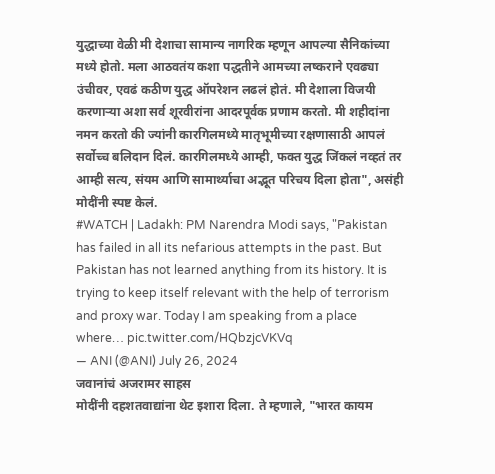युद्धाच्या वेळी मी देशाचा सामान्य नागरिक म्हणून आपल्या सैनिकांच्या मध्ये होतो. मला आठवतंय कशा पद्धतीने आमच्या लष्कराने एवढ्या उंचीवर, एवढं कठीण युद्ध ऑपरेशन लढलं होतं. मी देशाला विजयी करणाऱ्या अशा सर्व शूरवीरांना आदरपूर्वक प्रणाम करतो. मी शहीदांना नमन करतो की ज्यांनी कारगिलमध्ये मातृभूमीच्या रक्षणासाठी आपलं सर्वोच्च बलिदान दिलं. कारगिलमध्ये आम्ही, फक्त युद्ध जिंकलं नव्हतं तर आम्ही सत्य, संयम आणि सामार्थ्याचा अद्भूत परिचय दिला होता", असंही मोदींनी स्पष्ट केलं.
#WATCH | Ladakh: PM Narendra Modi says, "Pakistan has failed in all its nefarious attempts in the past. But Pakistan has not learned anything from its history. It is trying to keep itself relevant with the help of terrorism and proxy war. Today I am speaking from a place where… pic.twitter.com/HQbzjcVKVq
— ANI (@ANI) July 26, 2024
जवानांचं अजरामर साहस
मोदींनी दहशतवाद्यांना थेट इशारा दिला. ते म्हणाले, "भारत कायम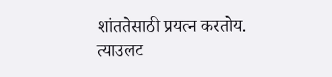शांततेसाठी प्रयत्न करतोय. त्याउलट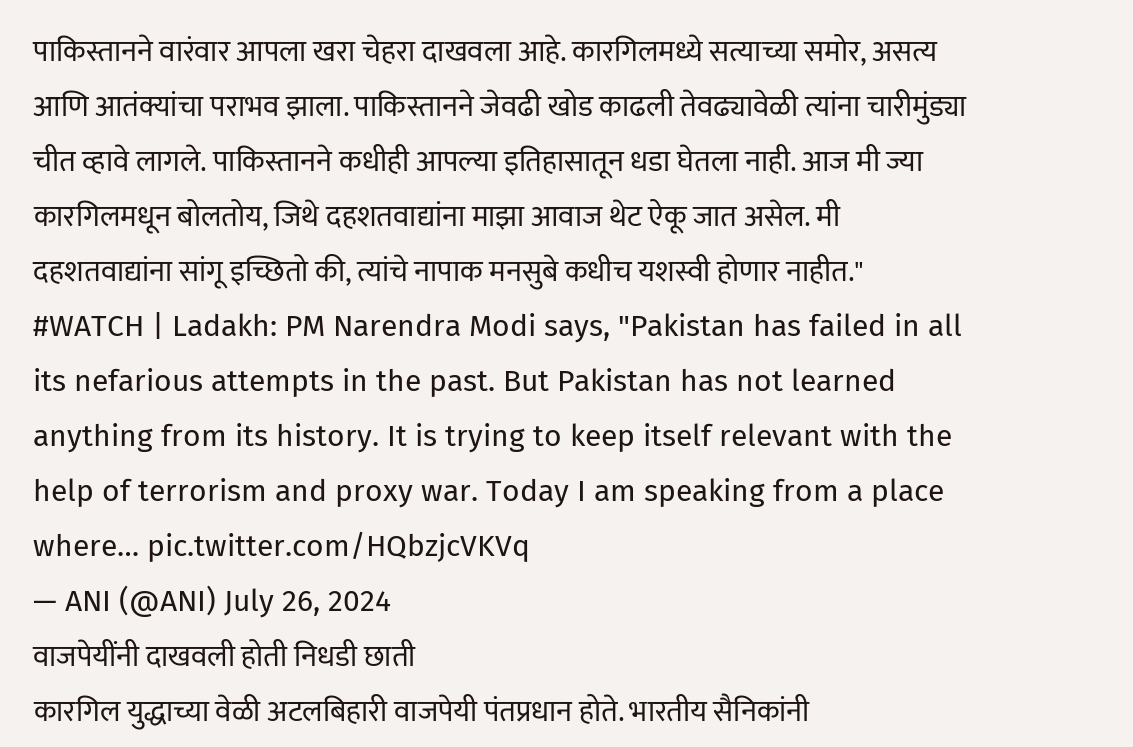पाकिस्तानने वारंवार आपला खरा चेहरा दाखवला आहे. कारगिलमध्ये सत्याच्या समोर, असत्य आणि आतंक्यांचा पराभव झाला. पाकिस्तानने जेवढी खोड काढली तेवढ्यावेळी त्यांना चारीमुंड्या चीत व्हावे लागले. पाकिस्तानने कधीही आपल्या इतिहासातून धडा घेतला नाही. आज मी ज्या कारगिलमधून बोलतोय, जिथे दहशतवाद्यांना माझा आवाज थेट ऐकू जात असेल. मी दहशतवाद्यांना सांगू इच्छितो की, त्यांचे नापाक मनसुबे कधीच यशस्वी होणार नाहीत."
#WATCH | Ladakh: PM Narendra Modi says, "Pakistan has failed in all its nefarious attempts in the past. But Pakistan has not learned anything from its history. It is trying to keep itself relevant with the help of terrorism and proxy war. Today I am speaking from a place where… pic.twitter.com/HQbzjcVKVq
— ANI (@ANI) July 26, 2024
वाजपेयींनी दाखवली होती निधडी छाती
कारगिल युद्धाच्या वेळी अटलबिहारी वाजपेयी पंतप्रधान होते. भारतीय सैनिकांनी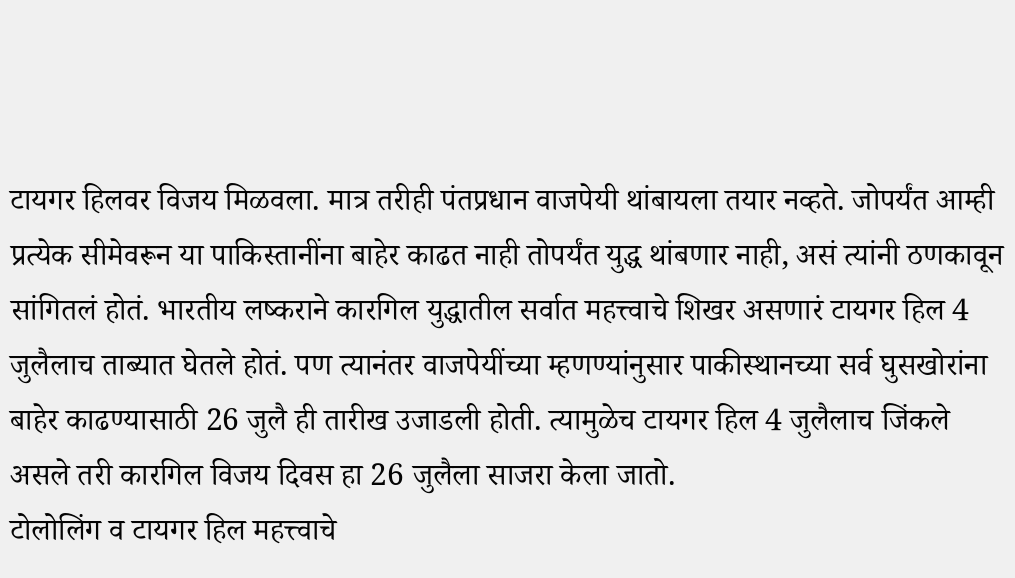टायगर हिलवर विजय मिळवला. मात्र तरीही पंतप्रधान वाजपेयी थांबायला तयार नव्हते. जोपर्यंत आम्ही प्रत्येक सीमेवरून या पाकिस्तानींना बाहेर काढत नाही तोपर्यंत युद्ध थांबणार नाही, असं त्यांनी ठणकावून सांगितलं होतं. भारतीय लष्कराने कारगिल युद्धातील सर्वात महत्त्वाचे शिखर असणारं टायगर हिल 4 जुलैलाच ताब्यात घेतले होतं. पण त्यानंतर वाजपेयींच्या म्हणण्यांनुसार पाकीस्थानच्या सर्व घुसखोरांना बाहेर काढण्यासाठी 26 जुलै ही तारीख उजाडली होती. त्यामुळेच टायगर हिल 4 जुलैलाच जिंकले असले तरी कारगिल विजय दिवस हा 26 जुलैला साजरा केला जातो.
टोलोलिंग व टायगर हिल महत्त्वाचे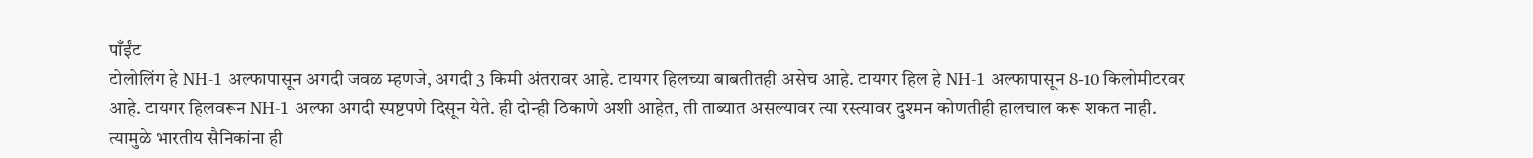पाँईंट
टोलोलिंग हे NH-1 अल्फापासून अगदी जवळ म्हणजे, अगदी 3 किमी अंतरावर आहे. टायगर हिलच्या बाबतीतही असेच आहे. टायगर हिल हे NH-1 अल्फापासून 8-10 किलोमीटरवर आहे. टायगर हिलवरून NH-1 अल्फा अगदी स्पष्टपणे दिसून येते. ही दोन्ही ठिकाणे अशी आहेत, ती ताब्यात असल्यावर त्या रस्त्यावर दुश्मन कोणतीही हालचाल करू शकत नाही. त्यामुळे भारतीय सैनिकांना ही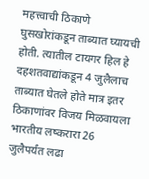महत्त्वाची ठिकाणे घुसखोरांकडून ताब्यात घ्यायची होती. त्यातील टायगर हिल हे दहशतवाद्यांकडून 4 जुलैलाच ताब्यात घेतले होते मात्र इतर ठिकाणांवर विजय मिळवायला भारतीय लष्करारा 26 जुलैपर्यंत लढा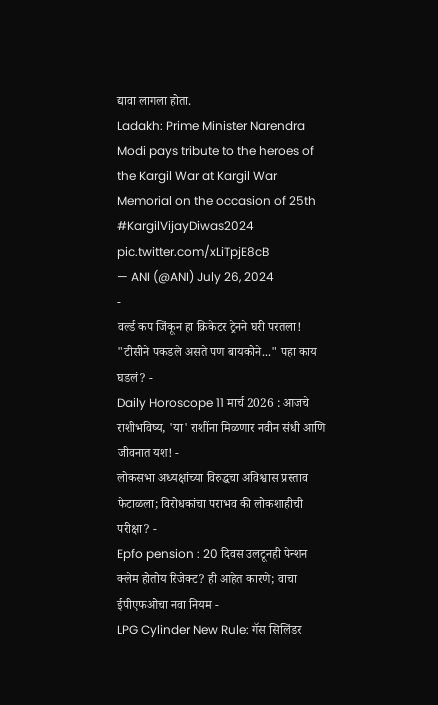द्यावा लागला होता.
Ladakh: Prime Minister Narendra Modi pays tribute to the heroes of the Kargil War at Kargil War Memorial on the occasion of 25th #KargilVijayDiwas2024 pic.twitter.com/xLiTpjE8cB
— ANI (@ANI) July 26, 2024
-
वर्ल्ड कप जिंकून हा क्रिकेटर ट्रेनने घरी परतला! "टीसीने पकडले असते पण बायकोने..." पहा काय घडलं? -
Daily Horoscope 11 मार्च 2026 : आजचे राशीभविष्य, 'या' राशींना मिळणार नवीन संधी आणि जीवनात यश! -
लोकसभा अध्यक्षांच्या विरुद्धचा अविश्वास प्रस्ताव फेटाळला; विरोधकांचा पराभव की लोकशाहीची परीक्षा? -
Epfo pension : 20 दिवस उलटूनही पेन्शन क्लेम होतोय रिजेक्ट? ही आहेत कारणे; वाचा ईपीएफओचा नवा नियम -
LPG Cylinder New Rule: गॅस सिलिंडर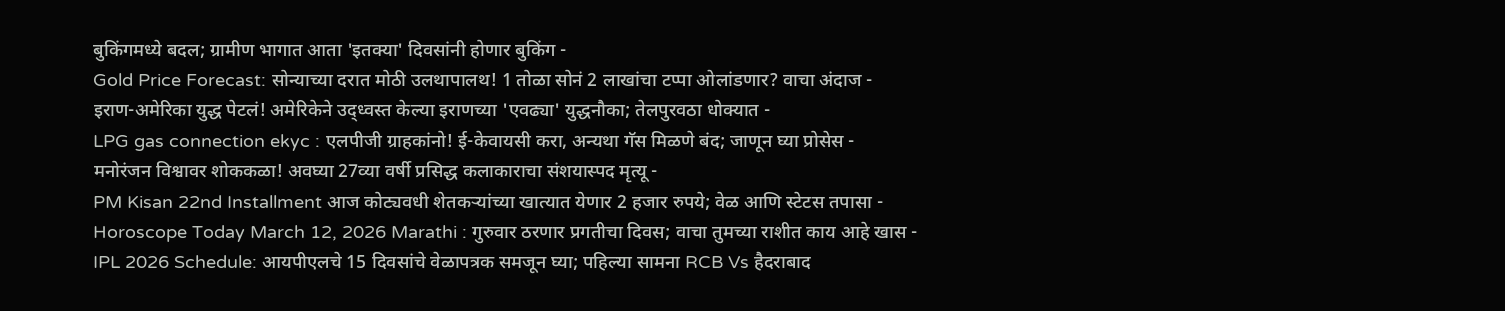बुकिंगमध्ये बदल; ग्रामीण भागात आता 'इतक्या' दिवसांनी होणार बुकिंग -
Gold Price Forecast: सोन्याच्या दरात मोठी उलथापालथ! 1 तोळा सोनं 2 लाखांचा टप्पा ओलांडणार? वाचा अंदाज -
इराण-अमेरिका युद्ध पेटलं! अमेरिकेने उद्ध्वस्त केल्या इराणच्या 'एवढ्या' युद्धनौका; तेलपुरवठा धोक्यात -
LPG gas connection ekyc : एलपीजी ग्राहकांनो! ई-केवायसी करा, अन्यथा गॅस मिळणे बंद; जाणून घ्या प्रोसेस -
मनोरंजन विश्वावर शोककळा! अवघ्या 27व्या वर्षी प्रसिद्ध कलाकाराचा संशयास्पद मृत्यू -
PM Kisan 22nd Installment आज कोट्यवधी शेतकऱ्यांच्या खात्यात येणार 2 हजार रुपये; वेळ आणि स्टेटस तपासा -
Horoscope Today March 12, 2026 Marathi : गुरुवार ठरणार प्रगतीचा दिवस; वाचा तुमच्या राशीत काय आहे खास -
IPL 2026 Schedule: आयपीएलचे 15 दिवसांचे वेळापत्रक समजून घ्या; पहिल्या सामना RCB Vs हैदराबाद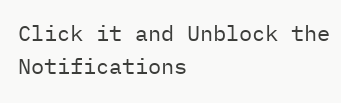Click it and Unblock the Notifications